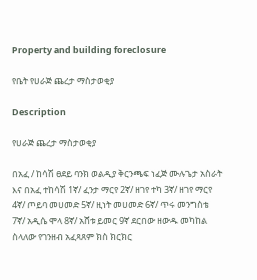Property and building foreclosure

የቤት የሀራጅ ጨረታ ማስታወቂያ

Description

የሀራጅ ጨረታ ማስታወቂያ

በአፈ / ከሳሽ ፀደይ ባንክ ወልዲያ ቅርንጫፍ ነፈጅ ሙሉጌታ አስራት እና በአፈ ተከሳሽ 1ኛ/ ፈንታ ማርየ 2ኛ/ ዘገየ ተካ 3ኛ/ ዘገየ ማርየ 4ኛ/ ጦይባ መሀመድ 5ኛ/ ዚነት መሀመድ 6ኛ/ ጥሩ መንግስቴ 7ኛ/ አዲሴ ሞላ 8ኛ/ አሸቱ ይመር 9ኛ ደርበው ዘውዱ መካከል ስላለው የገንዘብ አፈጻጸም ክስ ክርክር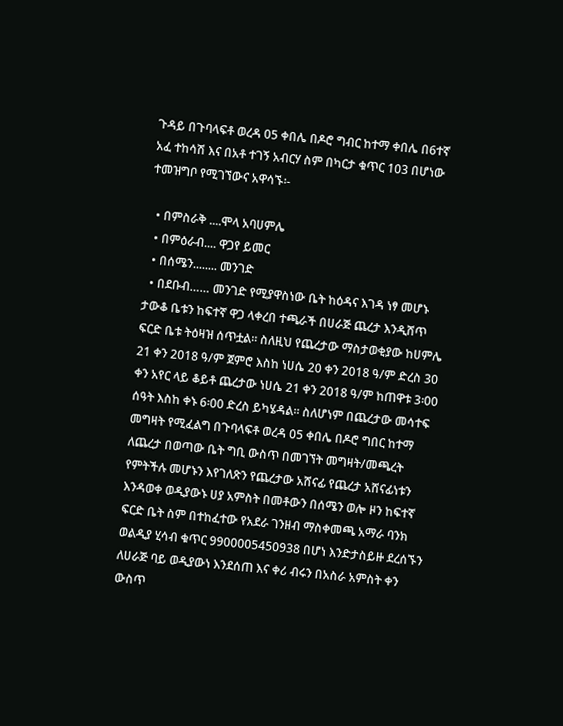ጉዳይ በጉባላፍቶ ወረዳ 05 ቀበሌ በዶሮ ግብር ከተማ ቀበሌ በ6ተኛ አፈ ተከሳሽ እና በአቶ ተገኝ አብርሃ ስም በካርታ ቁጥር 103 በሆነው ተመዝግቦ የሚገኘውና አዋሳኙ፡-

  • በምስራቅ ....ሞላ አባሀምሌ
  • በምዕራብ.... ዋጋየ ይመር
  • በሰሜን........ መንገድ
  • በደቡብ…… መንገድ የሚያዋስነው ቤት ከዕዳና እገዳ ነፃ መሆኑ ታውቆ ቤቱን ከፍተኛ ዋጋ ላቀረበ ተጫራች በሀራጅ ጨረታ እንዲሸጥ ፍርድ ቤቱ ትዕዛዝ ሰጥቷል። ስለዚህ የጨረታው ማስታወቂያው ከሀምሌ 21 ቀን 2018 ዓ/ም ጀምሮ እስከ ነሀሴ 20 ቀን 2018 ዓ/ም ድረስ 30 ቀን አየር ላይ ቆይቶ ጨረታው ነሀሴ 21 ቀን 2018 ዓ/ም ከጠዋቱ 3፡00 ሰዓት እስከ ቀኑ 6፡00 ድረስ ይካሄዳል። ስለሆነም በጨረታው መሳተፍ መግዛት የሚፈልግ በጉባላፍቶ ወረዳ 05 ቀበሌ በዶሮ ግበር ከተማ ለጨረታ በወጣው ቤት ግቢ ውስጥ በመገኘት መግዛት/መጫረት የምትችሉ መሆኑን እየገለጽን የጨረታው አሸናፊ የጨረታ አሸናፊነቱን እንዳወቀ ወዲያውኑ ሀያ አምስት በመቶውን በሰሜን ወሎ ዞን ከፍተኛ ፍርድ ቤት ስም በተከፈተው የአደራ ገንዘብ ማስቀመጫ አማራ ባንክ ወልዲያ ሂሳብ ቁጥር 9900005450938 በሆነ እንድታስይዙ ደረሰኙን ለሀራጅ ባይ ወዲያውነ እንደሰጠ እና ቀሪ ብሩን በአስራ አምስት ቀን ውስጥ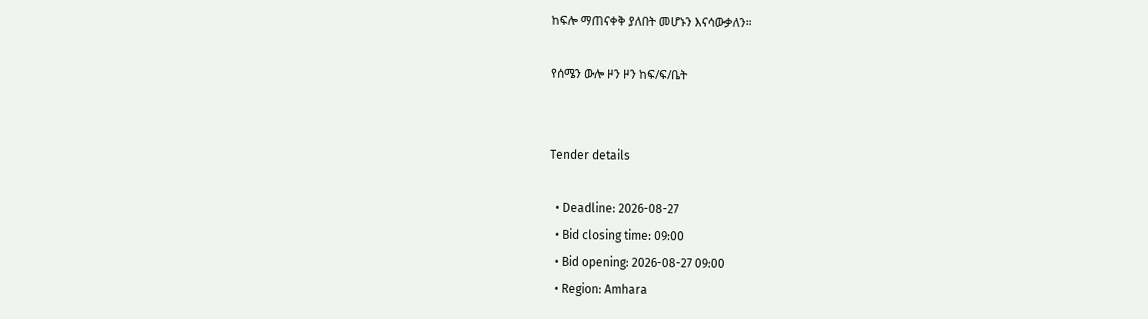ከፍሎ ማጠናቀቅ ያለበት መሆኑን እናሳውቃለን።

የሰሜን ውሎ ዞን ዞን ከፍ/ፍ/ቤት


Tender details

  • Deadline: 2026-08-27
  • Bid closing time: 09:00
  • Bid opening: 2026-08-27 09:00
  • Region: Amhara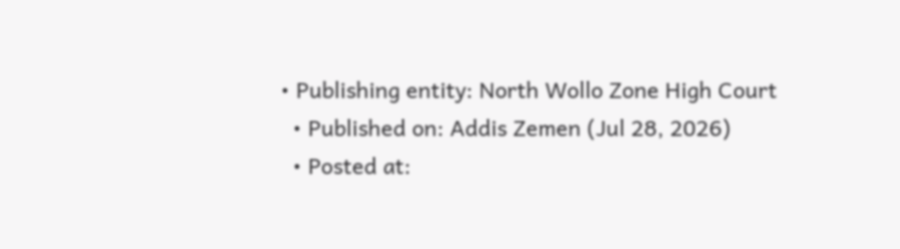• Publishing entity: North Wollo Zone High Court
  • Published on: Addis Zemen (Jul 28, 2026)
  • Posted at: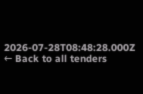2026-07-28T08:48:28.000Z
← Back to all tenders